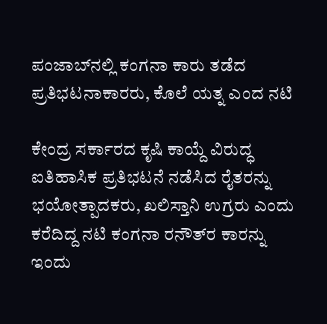ಪಂಜಾಬ್‌ನಲ್ಲಿ ಕಂಗನಾ ಕಾರು ತಡೆದ ಪ್ರತಿಭಟನಾಕಾರರು, ಕೊಲೆ ಯತ್ನ ಎಂದ ನಟಿ

ಕೇಂದ್ರ ಸರ್ಕಾರದ ಕೃಷಿ ಕಾಯ್ದೆ ವಿರುದ್ಧ ಐತಿಹಾಸಿಕ ಪ್ರತಿಭಟನೆ ನಡೆಸಿದ ರೈತರನ್ನು ಭಯೋತ್ಪಾದಕರು, ಖಲಿಸ್ತಾನಿ ಉಗ್ರರು ಎಂದು ಕರೆದಿದ್ದ ನಟಿ ಕಂಗನಾ ರನೌತ್‌ರ ಕಾರನ್ನು ಇಂದು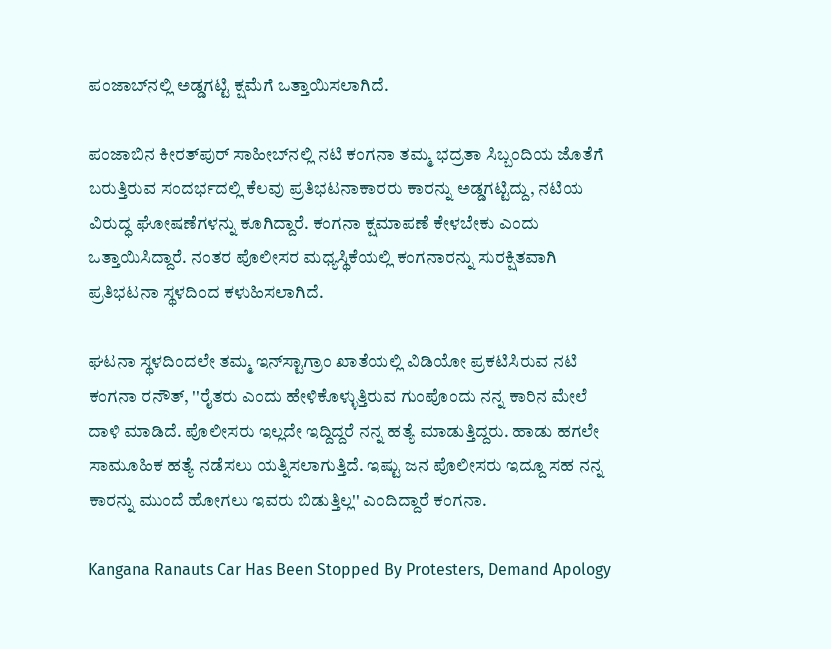ಪಂಜಾಬ್‌ನಲ್ಲಿ ಅಡ್ಡಗಟ್ಟಿ ಕ್ಷಮೆಗೆ ಒತ್ತಾಯಿಸಲಾಗಿದೆ.

ಪಂಜಾಬಿನ ಕೀರತ್‌ಪುರ್ ಸಾಹೀಬ್‌ನಲ್ಲಿ ನಟಿ ಕಂಗನಾ ತಮ್ಮ ಭದ್ರತಾ ಸಿಬ್ಬಂದಿಯ ಜೊತೆಗೆ ಬರುತ್ತಿರುವ ಸಂದರ್ಭದಲ್ಲಿ ಕೆಲವು ಪ್ರತಿಭಟನಾಕಾರರು ಕಾರನ್ನು ಅಡ್ಡಗಟ್ಟಿದ್ದು, ನಟಿಯ ವಿರುದ್ಧ ಘೋಷಣೆಗಳನ್ನು ಕೂಗಿದ್ದಾರೆ. ಕಂಗನಾ ಕ್ಷಮಾಪಣೆ ಕೇಳಬೇಕು ಎಂದು ಒತ್ತಾಯಿಸಿದ್ದಾರೆ. ನಂತರ ಪೊಲೀಸರ ಮಧ್ಯಸ್ಥಿಕೆಯಲ್ಲಿ ಕಂಗನಾರನ್ನು ಸುರಕ್ಷಿತವಾಗಿ ಪ್ರತಿಭಟನಾ ಸ್ಥಳದಿಂದ ಕಳುಹಿಸಲಾಗಿದೆ.

ಘಟನಾ ಸ್ಥಳದಿಂದಲೇ ತಮ್ಮ ಇನ್‌ಸ್ಟಾಗ್ರಾಂ ಖಾತೆಯಲ್ಲಿ ವಿಡಿಯೋ ಪ್ರಕಟಿಸಿರುವ ನಟಿ ಕಂಗನಾ ರನೌತ್, ''ರೈತರು ಎಂದು ಹೇಳಿಕೊಳ್ಳುತ್ತಿರುವ ಗುಂಪೊಂದು ನನ್ನ ಕಾರಿನ ಮೇಲೆ ದಾಳಿ ಮಾಡಿದೆ. ಪೊಲೀಸರು ಇಲ್ಲದೇ ಇದ್ದಿದ್ದರೆ ನನ್ನ ಹತ್ಯೆ ಮಾಡುತ್ತಿದ್ದರು. ಹಾಡು ಹಗಲೇ ಸಾಮೂಹಿಕ ಹತ್ಯೆ ನಡೆಸಲು ಯತ್ನಿಸಲಾಗುತ್ತಿದೆ. ಇಷ್ಟು ಜನ ಪೊಲೀಸರು ಇದ್ದೂ ಸಹ ನನ್ನ ಕಾರನ್ನು ಮುಂದೆ ಹೋಗಲು ಇವರು ಬಿಡುತ್ತಿಲ್ಲ'' ಎಂದಿದ್ದಾರೆ ಕಂಗನಾ.

Kangana Ranauts Car Has Been Stopped By Protesters, Demand Apology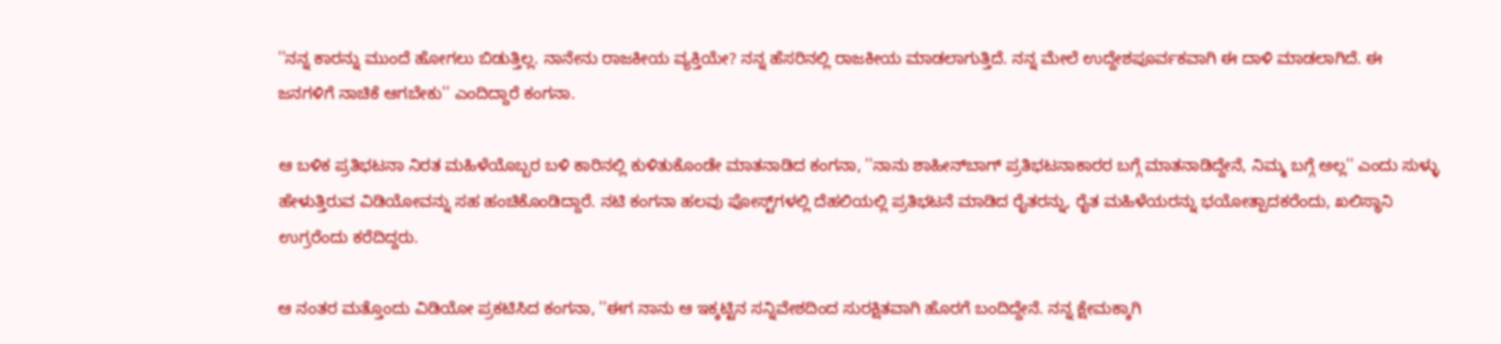''ನನ್ನ ಕಾರನ್ನು ಮುಂದೆ ಹೋಗಲು ಬಿಡುತ್ತಿಲ್ಲ. ನಾನೇನು ರಾಜಕೀಯ ವ್ಯಕ್ತಿಯೇ? ನನ್ನ ಹೆಸರಿನಲ್ಲಿ ರಾಜಕೀಯ ಮಾಡಲಾಗುತ್ತಿದೆ. ನನ್ನ ಮೇಲೆ ಉದ್ದೇಶಪೂರ್ವಕವಾಗಿ ಈ ದಾಳಿ ಮಾಡಲಾಗಿದೆ. ಈ ಜನಗಳಿಗೆ ನಾಚಿಕೆ ಆಗಬೇಕು'' ಎಂದಿದ್ದಾರೆ ಕಂಗನಾ.

ಆ ಬಳಿಕ ಪ್ರತಿಭಟನಾ ನಿರತ ಮಹಿಳೆಯೊಬ್ಬರ ಬಳಿ ಕಾರಿನಲ್ಲಿ ಕುಳಿತುಕೊಂಡೇ ಮಾತನಾಡಿದ ಕಂಗನಾ, ''ನಾನು ಶಾಹೀನ್‌ಬಾಗ್ ಪ್ರತಿಭಟನಾಕಾರರ ಬಗ್ಗೆ ಮಾತನಾಡಿದ್ದೇನೆ, ನಿಮ್ಮ ಬಗ್ಗೆ ಅಲ್ಲ'' ಎಂದು ಸುಳ್ಳು ಹೇಳುತ್ತಿರುವ ವಿಡಿಯೋವನ್ನು ಸಹ ಹಂಚಿಕೊಂಡಿದ್ದಾರೆ. ನಟಿ ಕಂಗನಾ ಹಲವು ಪೋಸ್ಟ್‌ಗಳಲ್ಲಿ ದೆಹಲಿಯಲ್ಲಿ ಪ್ರತಿಭಟನೆ ಮಾಡಿದ ರೈತರನ್ನು, ರೈತ ಮಹಿಳೆಯರನ್ನು ಭಯೋತ್ಪಾದಕರೆಂದು, ಖಲಿಸ್ಥಾನಿ ಉಗ್ರರೆಂದು ಕರೆದಿದ್ದರು.

ಆ ನಂತರ ಮತ್ತೊಂದು ವಿಡಿಯೋ ಪ್ರಕಟಿಸಿದ ಕಂಗನಾ, ''ಈಗ ನಾನು ಆ ಇಕ್ಕಟ್ಟಿನ ಸನ್ನಿವೇಶದಿಂದ ಸುರಕ್ಷಿತವಾಗಿ ಹೊರಗೆ ಬಂದಿದ್ದೇನೆ. ನನ್ನ ಕ್ಷೇಮಕ್ಕಾಗಿ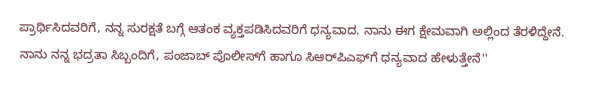ಪ್ರಾರ್ಥಿಸಿದವರಿಗೆ, ನನ್ನ ಸುರಕ್ಷತೆ ಬಗ್ಗೆ ಆತಂಕ ವ್ಯಕ್ತಪಡಿಸಿದವರಿಗೆ ಧನ್ಯವಾದ. ನಾನು ಈಗ ಕ್ಷೇಮವಾಗಿ ಅಲ್ಲಿಂದ ತೆರಳಿದ್ದೇನೆ. ನಾನು ನನ್ನ ಭದ್ರತಾ ಸಿಬ್ಬಂದಿಗೆ, ಪಂಜಾಬ್ ಪೊಲೀಸ್‌ಗೆ ಹಾಗೂ ಸಿಆರ್‌ಪಿಎಫ್‌ಗೆ ಧನ್ಯವಾದ ಹೇಳುತ್ತೇನೆ''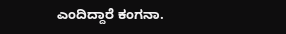ಎಂದಿದ್ದಾರೆ ಕಂಗನಾ.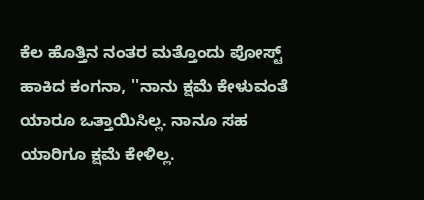ಕೆಲ ಹೊತ್ತಿನ ನಂತರ ಮತ್ತೊಂದು ಪೋಸ್ಟ್ ಹಾಕಿದ ಕಂಗನಾ, ''ನಾನು ಕ್ಷಮೆ ಕೇಳುವಂತೆ ಯಾರೂ ಒತ್ತಾಯಿಸಿಲ್ಲ. ನಾನೂ ಸಹ ಯಾರಿಗೂ ಕ್ಷಮೆ ಕೇಳಿಲ್ಲ.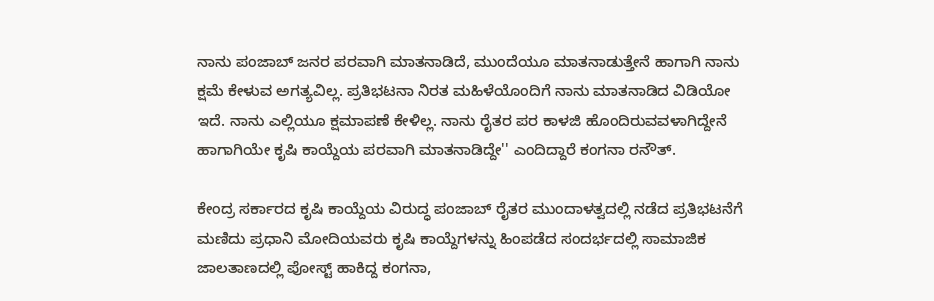ನಾನು ಪಂಜಾಬ್ ಜನರ ಪರವಾಗಿ ಮಾತನಾಡಿದೆ, ಮುಂದೆಯೂ ಮಾತನಾಡುತ್ತೇನೆ ಹಾಗಾಗಿ ನಾನು ಕ್ಷಮೆ ಕೇಳುವ ಅಗತ್ಯವಿಲ್ಲ. ಪ್ರತಿಭಟನಾ ನಿರತ ಮಹಿಳೆಯೊಂದಿಗೆ ನಾನು ಮಾತನಾಡಿದ ವಿಡಿಯೋ ಇದೆ. ನಾನು ಎಲ್ಲಿಯೂ ಕ್ಷಮಾಪಣೆ ಕೇಳಿಲ್ಲ. ನಾನು ರೈತರ ಪರ ಕಾಳಜಿ ಹೊಂದಿರುವವಳಾಗಿದ್ದೇನೆ ಹಾಗಾಗಿಯೇ ಕೃಷಿ ಕಾಯ್ದೆಯ ಪರವಾಗಿ ಮಾತನಾಡಿದ್ದೇ'' ಎಂದಿದ್ದಾರೆ ಕಂಗನಾ ರನೌತ್.

ಕೇಂದ್ರ ಸರ್ಕಾರದ ಕೃಷಿ ಕಾಯ್ದೆಯ ವಿರುದ್ಧ ಪಂಜಾಬ್‌ ರೈತರ ಮುಂದಾಳತ್ವದಲ್ಲಿ ನಡೆದ ಪ್ರತಿಭಟನೆಗೆ ಮಣಿದು ಪ್ರಧಾನಿ ಮೋದಿಯವರು ಕೃಷಿ ಕಾಯ್ದೆಗಳನ್ನು ಹಿಂಪಡೆದ ಸಂದರ್ಭದಲ್ಲಿ ಸಾಮಾಜಿಕ ಜಾಲತಾಣದಲ್ಲಿ ಪೋಸ್ಟ್ ಹಾಕಿದ್ದ ಕಂಗನಾ,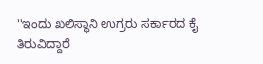''ಇಂದು ಖಲಿಸ್ಥಾನಿ ಉಗ್ರರು ಸರ್ಕಾರದ ಕೈ ತಿರುವಿದ್ದಾರೆ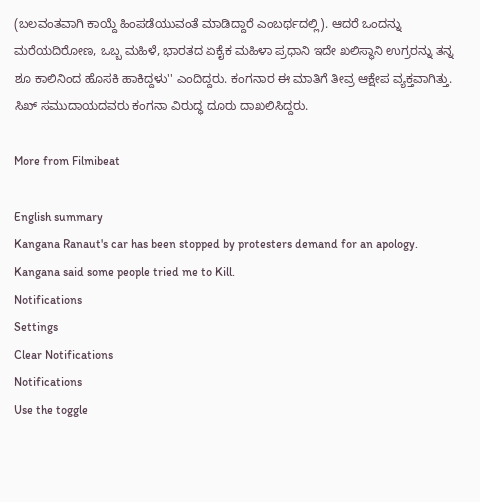(ಬಲವಂತವಾಗಿ ಕಾಯ್ದೆ ಹಿಂಪಡೆಯುವಂತೆ ಮಾಡಿದ್ದಾರೆ ಎಂಬರ್ಥದಲ್ಲಿ). ಆದರೆ ಒಂದನ್ನು ಮರೆಯದಿರೋಣ, ಒಬ್ಬ ಮಹಿಳೆ, ಭಾರತದ ಏಕೈಕ ಮಹಿಳಾ ಪ್ರಧಾನಿ ಇದೇ ಖಲಿಸ್ಥಾನಿ ಉಗ್ರರನ್ನು ತನ್ನ ಶೂ ಕಾಲಿನಿಂದ ಹೊಸಕಿ ಹಾಕಿದ್ದಳು'' ಎಂದಿದ್ದರು. ಕಂಗನಾರ ಈ ಮಾತಿಗೆ ತೀವ್ರ ಆಕ್ಷೇಪ ವ್ಯಕ್ತವಾಗಿತ್ತು. ಸಿಖ್ ಸಮುದಾಯದವರು ಕಂಗನಾ ವಿರುದ್ಧ ದೂರು ದಾಖಲಿಸಿದ್ದರು.

More from Filmibeat

English summary
Kangana Ranaut's car has been stopped by protesters demand for an apology. Kangana said some people tried me to Kill.
Notifications
Settings
Clear Notifications
Notifications
Use the toggle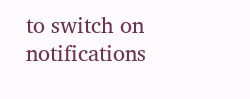to switch on notifications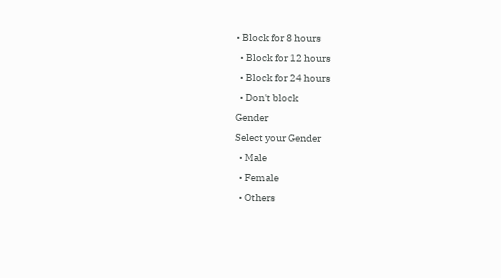• Block for 8 hours
  • Block for 12 hours
  • Block for 24 hours
  • Don't block
Gender
Select your Gender
  • Male
  • Female
  • Others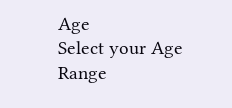Age
Select your Age Range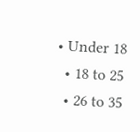• Under 18
  • 18 to 25
  • 26 to 35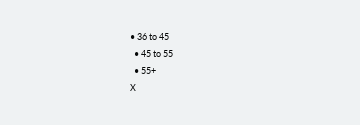• 36 to 45
  • 45 to 55
  • 55+
X